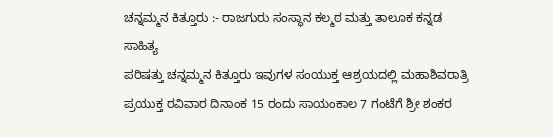ಚನ್ನಮ್ಮನ ಕಿತ್ತೂರು :- ರಾಜಗುರು ಸಂಸ್ಥಾನ ಕಲ್ಮಠ ಮತ್ತು ತಾಲೂಕ ಕನ್ನಡ ಸಾಹಿತ್ಯ
ಪರಿಷತ್ತು ಚನ್ನಮ್ಮನ ಕಿತ್ತೂರು ಇವುಗಳ ಸಂಯುಕ್ತ ಆಶ್ರಯದಲ್ಲಿ ಮಹಾಶಿವರಾತ್ರಿ ಪ್ರಯುಕ್ತ ರವಿವಾರ ದಿನಾಂಕ 15 ರಂದು ಸಾಯಂಕಾಲ 7 ಗಂಟೆಗೆ ಶ್ರೀ ಶಂಕರ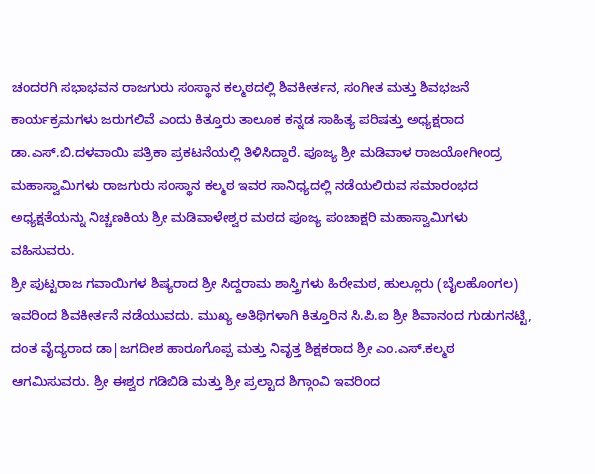ಚಂದರಗಿ ಸಭಾಭವನ ರಾಜಗುರು ಸಂಸ್ಥಾನ ಕಲ್ಮಠದಲ್ಲಿ ಶಿವಕೀರ್ತನ, ಸಂಗೀತ ಮತ್ತು ಶಿವಭಜನೆ ಕಾರ್ಯಕ್ರಮಗಳು ಜರುಗಲಿವೆ ಎಂದು ಕಿತ್ತೂರು ತಾಲೂಕ ಕನ್ನಡ ಸಾಹಿತ್ಯ ಪರಿಷತ್ತು ಅಧ್ಯಕ್ಷರಾದ ಡಾ.ಎಸ್.ಬಿ.ದಳವಾಯಿ ಪತ್ರಿಕಾ ಪ್ರಕಟನೆಯಲ್ಲಿ ತಿಳಿಸಿದ್ದಾರೆ. ಪೂಜ್ಯ ಶ್ರೀ ಮಡಿವಾಳ ರಾಜಯೋಗೀಂದ್ರ ಮಹಾಸ್ವಾಮಿಗಳು ರಾಜಗುರು ಸಂಸ್ಥಾನ ಕಲ್ಮಠ ಇವರ ಸಾನಿಧ್ಯದಲ್ಲಿ ನಡೆಯಲಿರುವ ಸಮಾರಂಭದ ಅಧ್ಯಕ್ಷತೆಯನ್ನು ನಿಚ್ಚಣಕಿಯ ಶ್ರೀ ಮಡಿವಾಳೇಶ್ವರ ಮಠದ ಪೂಜ್ಯ ಪಂಚಾಕ್ಷರಿ ಮಹಾಸ್ವಾಮಿಗಳು ವಹಿಸುವರು.
ಶ್ರೀ ಪುಟ್ಟರಾಜ ಗವಾಯಿಗಳ ಶಿಷ್ಯರಾದ ಶ್ರೀ ಸಿದ್ದರಾಮ ಶಾಸ್ತ್ರಿಗಳು ಹಿರೇಮಠ, ಹುಲ್ಲೂರು (ಬೈಲಹೊಂಗಲ) ಇವರಿಂದ ಶಿವಕೀರ್ತನೆ ನಡೆಯುವದು. ಮುಖ್ಯ ಅತಿಥಿಗಳಾಗಿ ಕಿತ್ತೂರಿನ ಸಿ.ಪಿ.ಐ ಶ್ರೀ ಶಿವಾನಂದ ಗುಡುಗನಟ್ಟಿ, ದಂತ ವೈದ್ಯರಾದ ಡಾ|ಜಗದೀಶ ಹಾರೂಗೊಪ್ಪ ಮತ್ತು ನಿವೃತ್ತ ಶಿಕ್ಷಕರಾದ ಶ್ರೀ ಎಂ.ಎಸ್.ಕಲ್ಮಠ ಆಗಮಿಸುವರು. ಶ್ರೀ ಈಶ್ವರ ಗಡಿಬಿಡಿ ಮತ್ತು ಶ್ರೀ ಪ್ರಲ್ಟಾದ ಶಿಗ್ಗಾಂವಿ ಇವರಿಂದ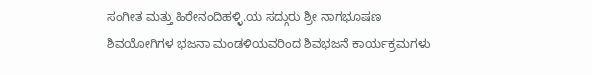ಸಂಗೀತ ಮತ್ತು ಹಿರೇನಂದಿಹಳ್ಳಿ.ಯ ಸದ್ಗುರು ಶ್ರೀ ನಾಗಭೂಷಣ ಶಿವಯೋಗಿಗಳ ಭಜನಾ ಮಂಡಳಿಯವರಿಂದ ಶಿವಭಜನೆ ಕಾರ್ಯಕ್ರಮಗಳು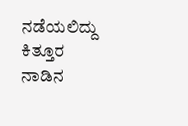ನಡೆಯಲಿದ್ದು ಕಿತ್ತೂರ ನಾಡಿನ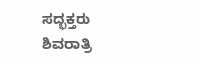ಸದ್ಭಕ್ತರು ಶಿವರಾತ್ರಿ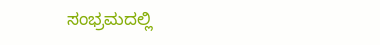ಸಂಭ್ರಮದಲ್ಲಿ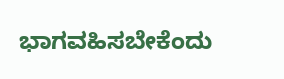ಭಾಗವಹಿಸಬೇಕೆಂದು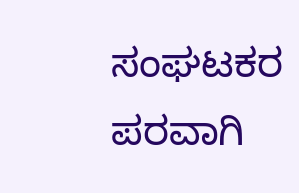ಸಂಘಟಕರ ಪರವಾಗಿ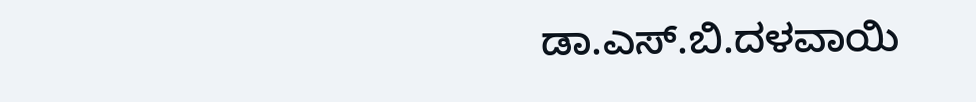ಡಾ.ಎಸ್.ಬಿ.ದಳವಾಯಿ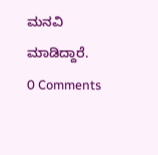ಮನವಿ ಮಾಡಿದ್ದಾರೆ.
0 Comments